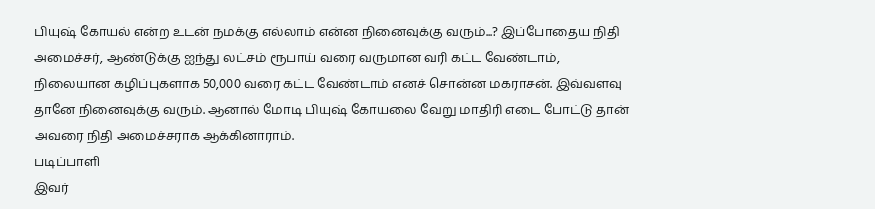பியுஷ் கோயல் என்ற உடன் நமக்கு எல்லாம் என்ன நினைவுக்கு வரும்...? இப்போதைய நிதி அமைச்சர், ஆண்டுக்கு ஐந்து லட்சம் ரூபாய் வரை வருமான வரி கட்ட வேண்டாம், நிலையான கழிப்புகளாக 50,000 வரை கட்ட வேண்டாம் எனச் சொன்ன மகராசன். இவ்வளவு தானே நினைவுக்கு வரும். ஆனால் மோடி பியுஷ் கோயலை வேறு மாதிரி எடை போட்டு தான் அவரை நிதி அமைச்சராக ஆக்கினாராம்.
படிப்பாளி
இவர்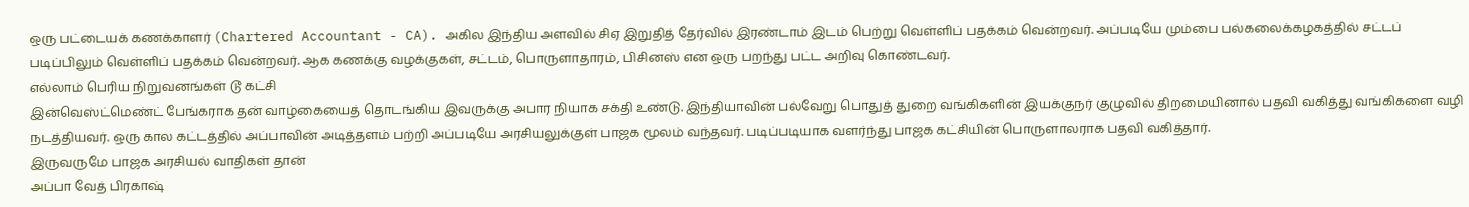ஒரு பட்டையக் கணக்காளர் (Chartered Accountant - CA). அகில இந்திய அளவில் சிஏ இறுதித் தேர்வில் இரண்டாம் இடம் பெற்று வெள்ளிப் பதக்கம் வென்றவர். அப்படியே மும்பை பல்கலைக்கழகத்தில் சட்டப் படிப்பிலும் வெள்ளிப் பதக்கம் வென்றவர். ஆக கணக்கு வழக்குகள், சட்டம், பொருளாதாரம், பிசினஸ் என ஒரு பறந்து பட்ட அறிவு கொண்டவர்.
எல்லாம் பெரிய நிறுவனங்கள் டூ கட்சி
இன்வெஸ்ட்மெண்ட் பேங்கராக தன் வாழ்கையைத் தொடங்கிய இவருக்கு அபார நியாக சக்தி உண்டு. இந்தியாவின் பல்வேறு பொதுத் துறை வங்கிகளின் இயக்குநர் குழுவில் திறமையினால் பதவி வகித்து வங்கிகளை வழி நடத்தியவர். ஒரு கால கட்டத்தில் அப்பாவின் அடித்தளம் பற்றி அப்படியே அரசியலுக்குள் பாஜக மூலம் வந்தவர். படிப்படியாக வளர்ந்து பாஜக கட்சியின் பொருளாலராக பதவி வகித்தார்.
இருவருமே பாஜக அரசியல் வாதிகள் தான்
அப்பா வேத் பிரகாஷ்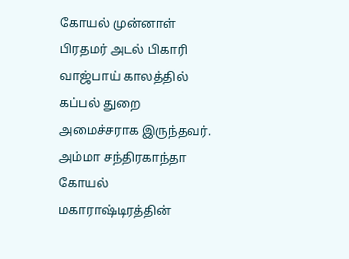கோயல் முன்னாள் பிரதமர் அடல் பிகாரி வாஜ்பாய் காலத்தில் கப்பல் துறை அமைச்சராக இருந்தவர். அம்மா சந்திரகாந்தா கோயல் மகாராஷ்டிரத்தின்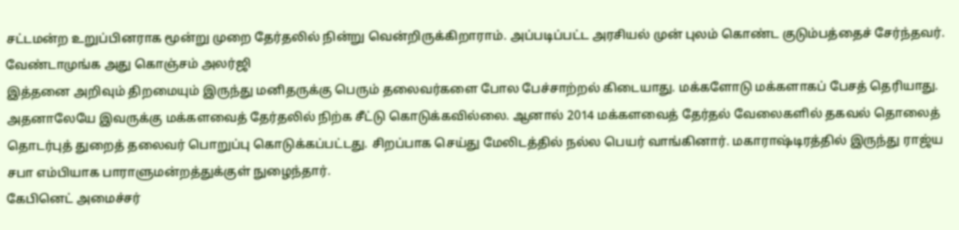சட்டமன்ற உறுப்பினராக மூன்று முறை தேர்தலில் நின்று வென்றிருக்கிறாராம். அப்படிப்பட்ட அரசியல் முன் புலம் கொண்ட குடும்பத்தைச் சேர்ந்தவர்.
வேண்டாமுங்க அது கொஞ்சம் அலர்ஜி
இத்தனை அறிவும் திறமையும் இருந்து மனிதருக்கு பெரும் தலைவர்களை போல பேச்சாற்றல் கிடையாது. மக்களோடு மக்களாகப் பேசத் தெரியாது. அதனாலேயே இவருக்கு மக்களவைத் தேர்தலில் நிற்க சீட்டு கொடுக்கவில்லை. ஆனால் 2014 மக்களவைத் தேர்தல் வேலைகளில் தகவல் தொலைத் தொடர்புத் துறைத் தலைவர் பொறுப்பு கொடுக்கப்பட்டது. சிறப்பாக செய்து மேலிடத்தில் நல்ல பெயர் வாங்கினார். மகாராஷ்டிரத்தில் இருந்து ராஜ்ய சபா எம்பியாக பாராளுமன்றத்துக்குள் நுழைந்தார்.
கேபினெட் அமைச்சர்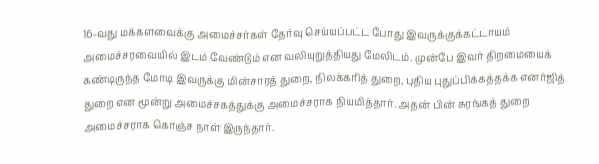16-வது மக்களவைக்கு அமைச்சர்கள் தேர்வு செய்யப்பட்ட போது இவருக்குக்கட்டாயம் அமைச்சரவையில் இடம் வேண்டும் என வலியுறுத்தியது மேலிடம். முன்பே இவர் திறமையைக் கண்டிருந்த மோடி இவருக்கு மின்சாரத் துறை, நிலக்கரித் துறை, புதிய புதுப்பிக்கத்தக்க எனர்ஜித் துறை என மூன்று அமைச்சகத்துக்கு அமைச்சராக நியமித்தார். அதன் பின் சுரங்கத் துறை அமைச்சராக கொஞ்ச நாள் இருந்தார்.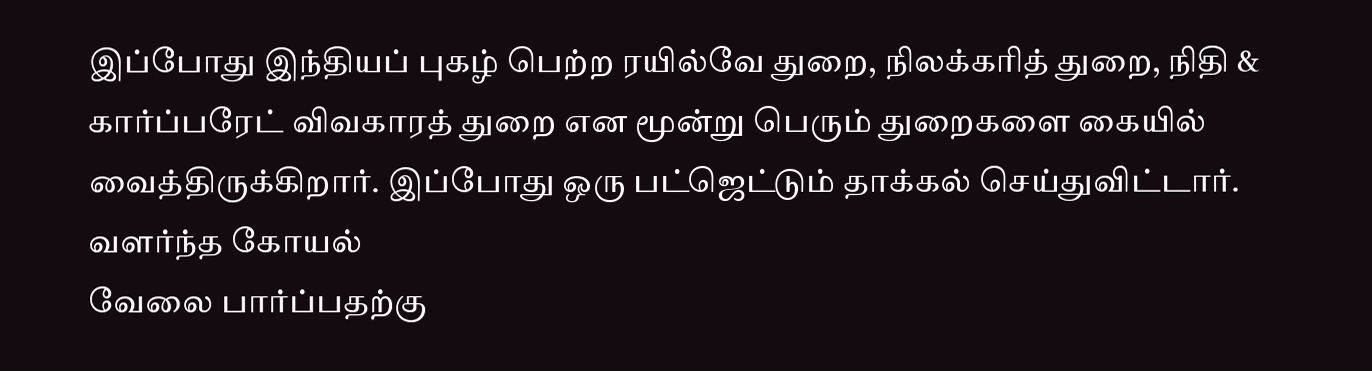இப்போது இந்தியப் புகழ் பெற்ற ரயில்வே துறை, நிலக்கரித் துறை, நிதி & கார்ப்பரேட் விவகாரத் துறை என மூன்று பெரும் துறைகளை கையில் வைத்திருக்கிறார். இப்போது ஒரு பட்ஜெட்டும் தாக்கல் செய்துவிட்டார்.
வளர்ந்த கோயல்
வேலை பார்ப்பதற்கு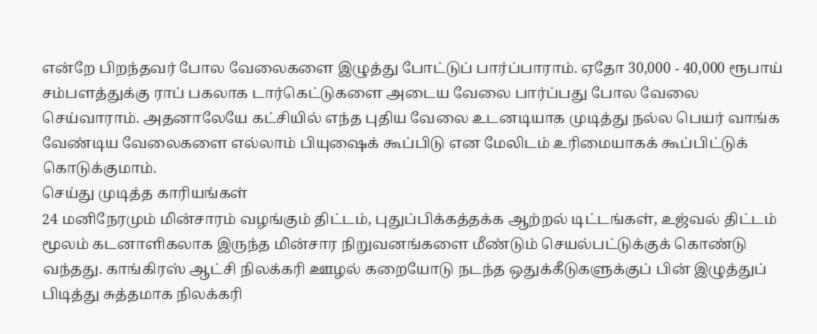என்றே பிறந்தவர் போல வேலைகளை இழுத்து போட்டுப் பார்ப்பாராம். ஏதோ 30,000 - 40,000 ரூபாய் சம்பளத்துக்கு ராப் பகலாக டார்கெட்டுகளை அடைய வேலை பார்ப்பது போல வேலை செய்வாராம். அதனாலேயே கட்சியில் எந்த புதிய வேலை உடனடியாக முடித்து நல்ல பெயர் வாங்க வேண்டிய வேலைகளை எல்லாம் பியுஷைக் கூப்பிடு என மேலிடம் உரிமையாகக் கூப்பிட்டுக் கொடுக்குமாம்.
செய்து முடித்த காரியங்கள்
24 மனிநேரமும் மின்சாரம் வழங்கும் திட்டம், புதுப்பிக்கத்தக்க ஆற்றல் டிட்டங்கள், உஜ்வல் திட்டம் மூலம் கடனாளிகலாக இருந்த மின்சார நிறுவனங்களை மீண்டும் செயல்பட்டுக்குக் கொண்டு வந்தது. காங்கிரஸ் ஆட்சி நிலக்கரி ஊழல் கறையோடு நடந்த ஒதுக்கீடுகளுக்குப் பின் இழுத்துப் பிடித்து சுத்தமாக நிலக்கரி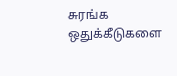சுரங்க ஒதுக்கீடுகளை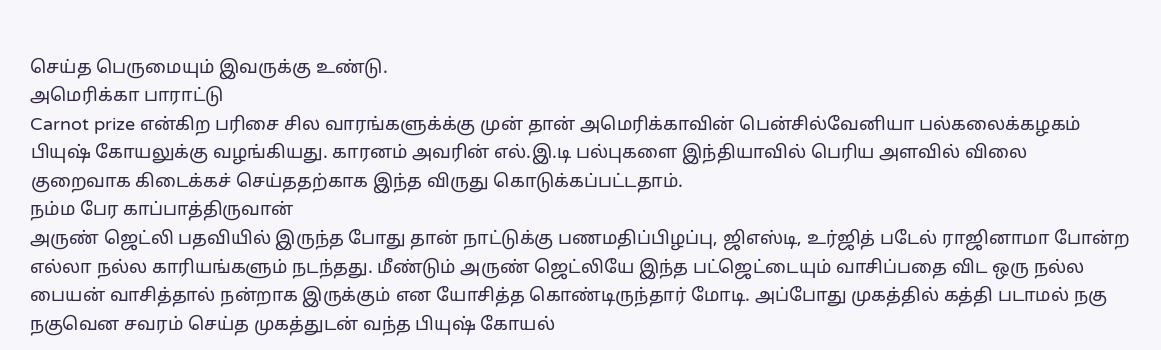செய்த பெருமையும் இவருக்கு உண்டு.
அமெரிக்கா பாராட்டு
Carnot prize என்கிற பரிசை சில வாரங்களுக்க்கு முன் தான் அமெரிக்காவின் பென்சில்வேனியா பல்கலைக்கழகம் பியுஷ் கோயலுக்கு வழங்கியது. காரனம் அவரின் எல்.இ.டி பல்புகளை இந்தியாவில் பெரிய அளவில் விலை குறைவாக கிடைக்கச் செய்ததற்காக இந்த விருது கொடுக்கப்பட்டதாம்.
நம்ம பேர காப்பாத்திருவான்
அருண் ஜெட்லி பதவியில் இருந்த போது தான் நாட்டுக்கு பணமதிப்பிழப்பு, ஜிஎஸ்டி, உர்ஜித் படேல் ராஜினாமா போன்ற எல்லா நல்ல காரியங்களும் நடந்தது. மீண்டும் அருண் ஜெட்லியே இந்த பட்ஜெட்டையும் வாசிப்பதை விட ஒரு நல்ல பையன் வாசித்தால் நன்றாக இருக்கும் என யோசித்த கொண்டிருந்தார் மோடி. அப்போது முகத்தில் கத்தி படாமல் நகு நகுவென சவரம் செய்த முகத்துடன் வந்த பியுஷ் கோயல்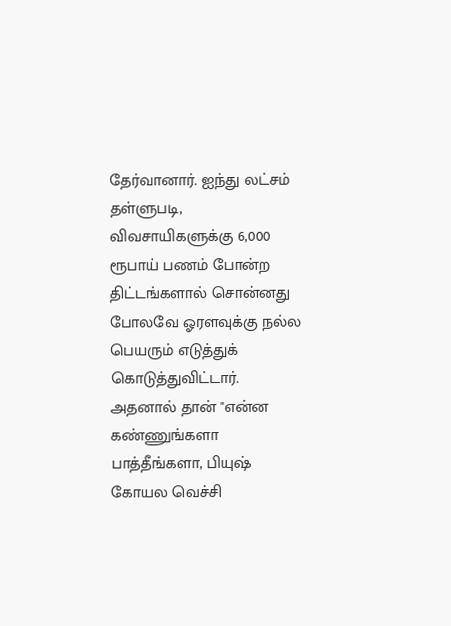தேர்வானார். ஐந்து லட்சம் தள்ளுபடி, விவசாயிகளுக்கு 6,000 ரூபாய் பணம் போன்ற திட்டங்களால் சொன்னது போலவே ஓரளவுக்கு நல்ல பெயரும் எடுத்துக் கொடுத்துவிட்டார்.
அதனால் தான் "என்ன கண்ணுங்களா பாத்தீங்களா, பியுஷ் கோயல வெச்சி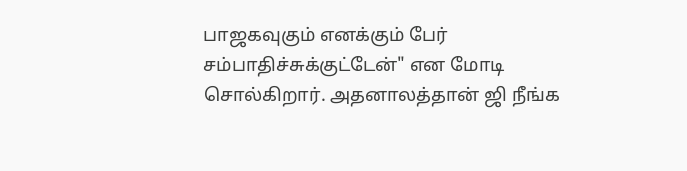பாஜகவுகும் எனக்கும் பேர் சம்பாதிச்சுக்குட்டேன்" என மோடி சொல்கிறார். அதனாலத்தான் ஜி நீங்க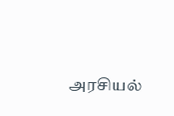அரசியல்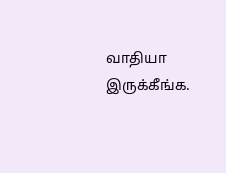வாதியா இருக்கீங்க.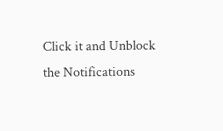Click it and Unblock the Notifications